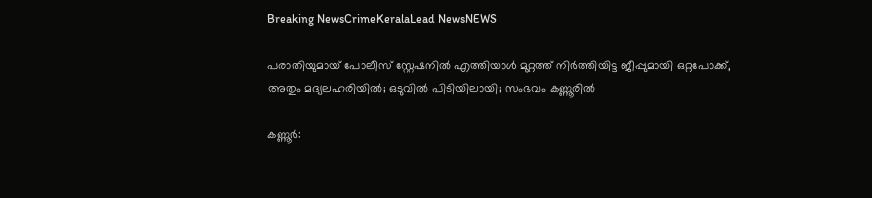Breaking NewsCrimeKeralaLead NewsNEWS

പരാതിയുമായ് പോലീസ് സ്റ്റേഷനിൽ എത്തിയാൾ മുറ്റത്ത് നിർത്തിയിട്ട ജീപ്പുമായി ഒറ്റപോക്ക്, അതും മദ്യലഹരിയിൽ; ഒടുവിൽ പിടിയിലായി; സംഭവം കണ്ണൂരിൽ

കണ്ണൂർ: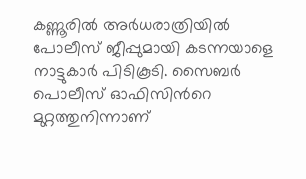കണ്ണൂരിൽ അര്‍ധരാത്രിയില്‍ പോലീസ് ജീപ്പുമായി കടന്നയാളെ നാട്ടുകാര്‍ പിടികൂടി. സൈബര്‍ പൊലീസ് ഓഫിസിന്‍റെ മുറ്റത്തുനിന്നാണ്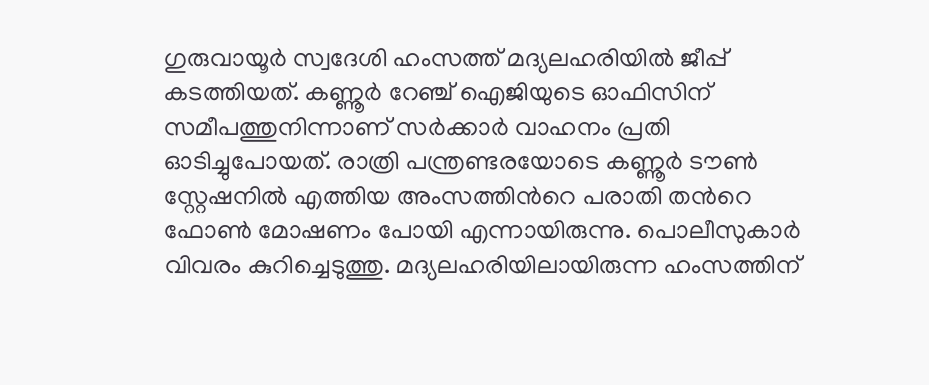ഗുരുവായൂര്‍ സ്വദേശി ഹംസത്ത് മദ്യലഹരിയില്‍ ജീപ്പ് കടത്തിയത്. കണ്ണൂര്‍ റേഞ്ച് ഐജിയുടെ ഓഫിസിന് സമീപത്തുനിന്നാണ് സര്‍ക്കാര്‍ വാഹനം പ്രതി ഓടിച്ചുപോയത്. രാത്രി പന്ത്രണ്ടരയോടെ കണ്ണൂര്‍ ടൗണ്‍ സ്റ്റേഷനില്‍ എത്തിയ അംസത്തിന്‍റെ പരാതി തന്‍റെ ഫോണ്‍ മോഷണം പോയി എന്നായിരുന്നു. പൊലീസുകാര്‍ വിവരം കുറിച്ചെടുത്തു. മദ്യലഹരിയിലായിരുന്ന ഹംസത്തിന്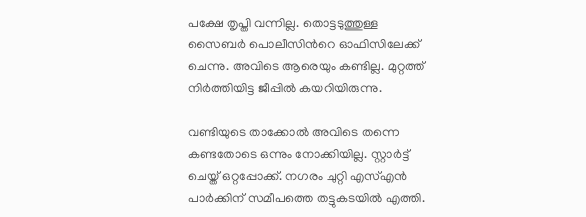പക്ഷേ തൃപ്തി വന്നില്ല. തൊട്ടടുത്തുള്ള സൈബര്‍ പൊലീസിന്‍റെ ഓഫിസിലേക്ക് ചെന്നു. അവിടെ ആരെയും കണ്ടില്ല. മുറ്റത്ത് നിര്‍ത്തിയിട്ട ജീപ്പില്‍ കയറിയിരുന്നു.

വണ്ടിയുടെ താക്കോല്‍ അവിടെ തന്നെ കണ്ടതോടെ ഒന്നും നോക്കിയില്ല. സ്റ്റാര്‍ട്ട് ചെയ്ത് ഒറ്റപ്പോക്ക്. നഗരം ചുറ്റി എസ്എന്‍ പാര്‍ക്കിന് സമീപത്തെ തട്ടുകടയില്‍ എത്തി.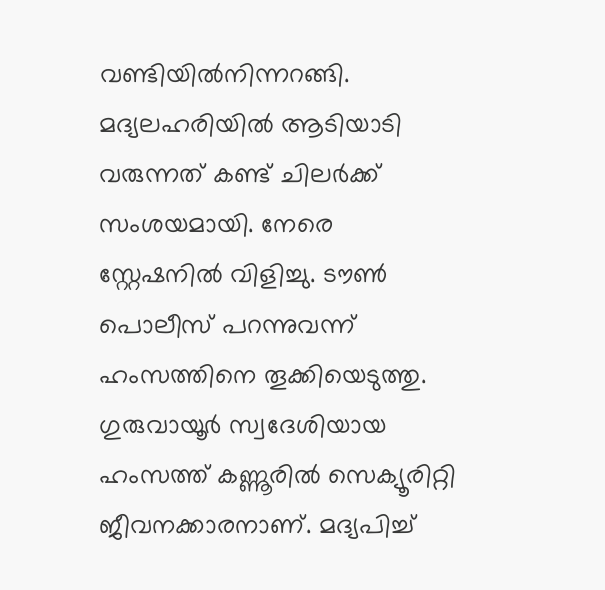വണ്ടിയില്‍നിന്നറങ്ങി. മദ്യലഹരിയില്‍ ആടിയാടി വരുന്നത് കണ്ട് ചിലര്‍ക്ക് സംശയമായി. നേരെ സ്റ്റേഷനില്‍ വിളിച്ചു. ടൗണ്‍ പൊലീസ് പറന്നുവന്ന് ഹംസത്തിനെ തൂക്കിയെടുത്തു. ഗുരുവായൂര്‍ സ്വദേശിയായ ഹംസത്ത് കണ്ണൂരില്‍ സെക്യൂരിറ്റി ജീവനക്കാരനാണ്. മദ്യപിച്ച്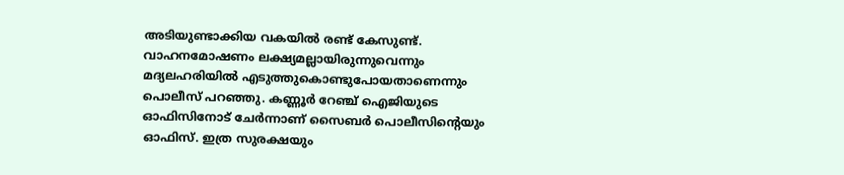അടിയുണ്ടാക്കിയ വകയില്‍ രണ്ട് കേസുണ്ട്. വാഹനമോഷണം ലക്ഷ്യമല്ലായിരുന്നുവെന്നും മദ്യലഹരിയില്‍ എടുത്തുകൊണ്ടുപോയതാണെന്നും പൊലീസ് പറഞ്ഞു. കണ്ണൂര്‍ റേഞ്ച് ഐജിയുടെ ഓഫിസിനോട് ചേര്‍ന്നാണ് സൈബര്‍ പൊലീസിന്‍റെയും ഓഫിസ്. ഇത്ര സുരക്ഷയും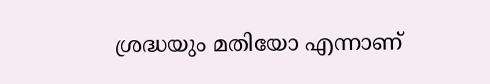ശ്രദ്ധയും മതിയോ എന്നാണ്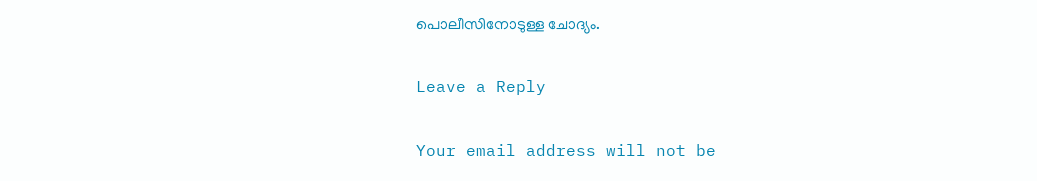പൊലീസിനോടുള്ള ചോദ്യം.

Leave a Reply

Your email address will not be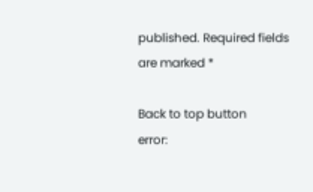published. Required fields are marked *

Back to top button
error: